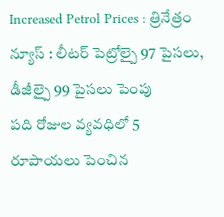Increased Petrol Prices : త్రినేత్రం న్యూస్ : లీటర్ పెట్రోల్పై 97 పైసలు, డీజీల్పై 99 పైసలు పెంపు
పది రోజుల వ్యవధిలో 5 రూపాయలు పెంచిన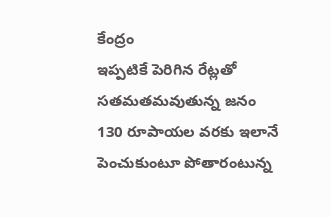కేంద్రం
ఇప్పటికే పెరిగిన రేట్లతో సతమతమవుతున్న జనం
130 రూపాయల వరకు ఇలానే పెంచుకుంటూ పోతారంటున్న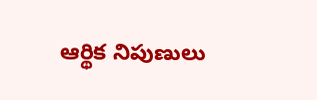ఆర్థిక నిపుణులు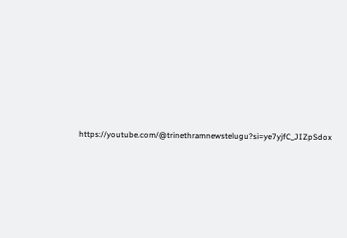https://youtube.com/@trinethramnewstelugu?si=ye7yjfC_JIZpSdox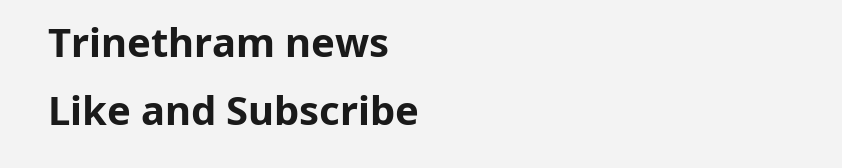Trinethram news
Like and Subscribe